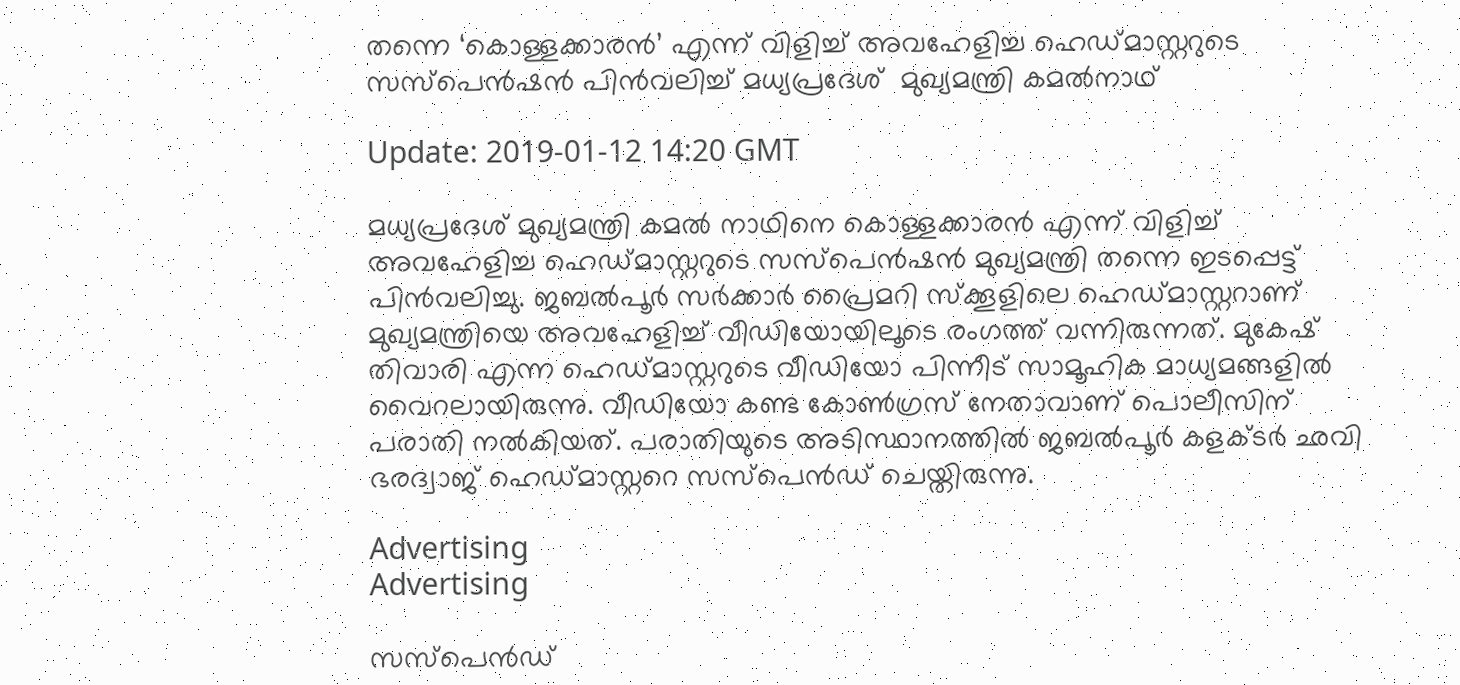തന്നെ ‘കൊള്ളക്കാരന്‍’ എന്ന് വിളിച്ച് അവഹേളിച്ച ഹെഡ്മാസ്റ്ററുടെ സസ്പെന്‍ഷന്‍ പിന്‍വലിച്ച് മധ്യപ്രദേശ്  മുഖ്യമന്ത്രി കമല്‍നാഥ്

Update: 2019-01-12 14:20 GMT

മധ്യപ്രദേശ് മുഖ്യമന്ത്രി കമല്‍ നാഥിനെ കൊള്ളക്കാരന്‍ എന്ന് വിളിച്ച് അവഹേളിച്ച ഹെഡ്മാസ്റ്ററുടെ സസ്പെന്‍ഷന്‍ മുഖ്യമന്ത്രി തന്നെ ഇടപ്പെട്ട് പിന്‍വലിച്ചു. ജബല്‍പൂര്‍ സര്‍ക്കാര്‍ പ്രൈമറി സ്ക്കൂളിലെ ഹെഡ്മാസ്റ്ററാണ് മുഖ്യമന്ത്രിയെ അവഹേളിച്ച് വീഡിയോയിലൂടെ രംഗത്ത് വന്നിരുന്നത്. മുകേഷ് തിവാരി എന്ന ഹെഡ്മാസ്റ്ററുടെ വീഡിയോ പിന്നീട് സാമൂഹിക മാധ്യമങ്ങളില്‍ വൈറലായിരുന്നു. വീഡിയോ കണ്ട കോണ്‍ഗ്രസ് നേതാവാണ് പൊലീസിന് പരാതി നല്‍കിയത്. പരാതിയുടെ അടിസ്ഥാനത്തില്‍ ജബല്‍പൂര്‍ കളക്ടര്‍ ഛവി ഭരദ്വാജ് ഹെഡ്മാസ്റ്ററെ സസ്പെന്‍ഡ് ചെയ്തിരുന്നു.

Advertising
Advertising

സസ്പെന്‍ഡ്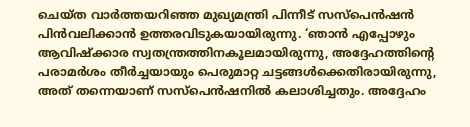ചെയ്ത വാര്‍ത്തയറിഞ്ഞ മുഖ്യമന്ത്രി പിന്നീട് സസ്പെന്‍ഷന്‍ പിന്‍വലിക്കാന്‍ ഉത്തരവിടുകയായിരുന്നു. ‘ഞാന്‍ എപ്പോഴും ആവിഷ്ക്കാര സ്വതന്ത്രത്തിനകൂലമായിരുന്നു, അദ്ദേഹത്തിന്റെ പരാമര്‍ശം തീര്‍ച്ചയായും പെരുമാറ്റ ചട്ടങ്ങള്‍ക്കെതിരായിരുന്നു, അത് തന്നെയാണ് സസ്പെന്‍ഷനില്‍ കലാശിച്ചതും. അദ്ദേഹം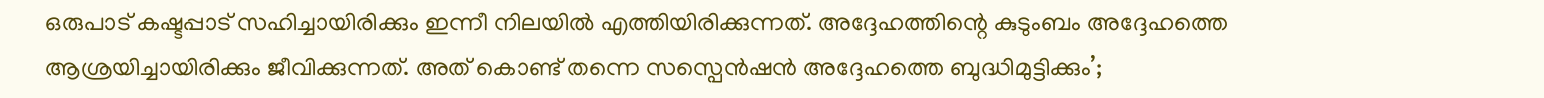ഒരുപാട് കഷ്ടപ്പാട് സഹിച്ചായിരിക്കും ഇന്നീ നിലയില്‍ എത്തിയിരിക്കുന്നത്. അദ്ദേഹത്തിന്റെ കുടുംബം അദ്ദേഹത്തെ ആശ്രയിച്ചായിരിക്കും ജീവിക്കുന്നത്. അത് കൊണ്ട് തന്നെ സസ്പെന്‍ഷന്‍ അദ്ദേഹത്തെ ബുദ്ധിമുട്ടിക്കും’;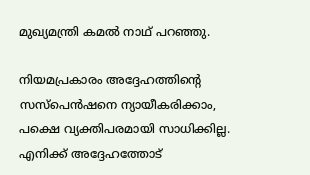മുഖ്യമന്ത്രി കമല്‍ നാഥ് പറഞ്ഞു.

നിയമപ്രകാരം അദ്ദേഹത്തിന്റെ സസ്പെന്‍ഷനെ ന്യായീകരിക്കാം, പക്ഷെ വ്യക്തിപരമായി സാധിക്കില്ല. എനിക്ക് അദ്ദേഹത്തോട്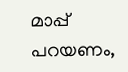മാപ്പ് പറയണം,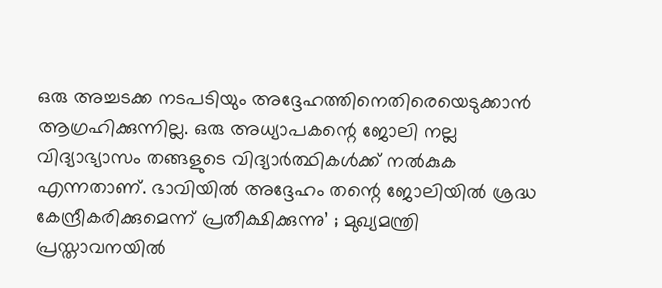ഒരു അച്ചടക്ക നടപടിയും അദ്ദേഹത്തിനെതിരെയെടുക്കാന്‍ ആഗ്രഹിക്കുന്നില്ല. ഒരു അധ്യാപകന്റെ ജോലി നല്ല വിദ്യാഭ്യാസം തങ്ങളുടെ വിദ്യാര്‍ത്ഥികള്‍ക്ക് നല്‍കുക എന്നതാണ്. ഭാവിയില്‍ അദ്ദേഹം തന്റെ ജോലിയില്‍ ശ്രദ്ധ കേന്ദ്രീകരിക്കുമെന്ന് പ്രതീക്ഷിക്കുന്നു’ ; മുഖ്യമന്ത്രി പ്രസ്താവനയില്‍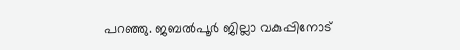പറഞ്ഞു. ജബല്‍പൂര്‍ ജില്ലാ വകുപ്പിനോട്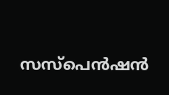സസ്പെന്‍ഷന്‍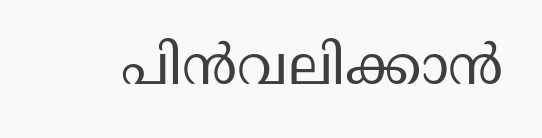പിന്‍വലിക്കാന്‍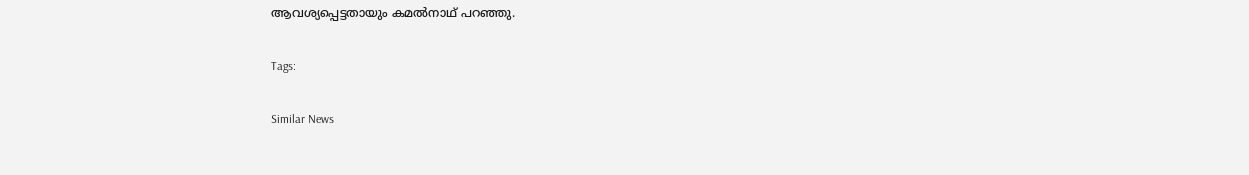ആവശ്യപ്പെട്ടതായും കമല്‍നാഥ് പറഞ്ഞു.

Tags:

Similar News